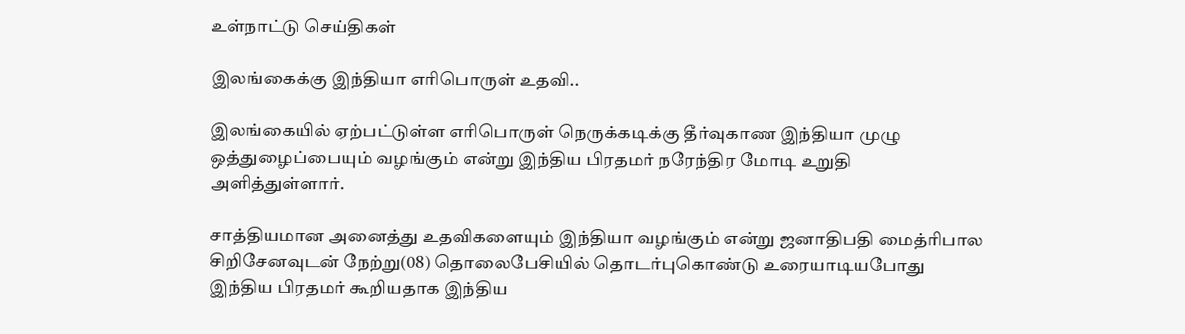உள்நாட்டு செய்திகள்

இலங்கைக்கு இந்தியா எரிபொருள் உதவி..

இலங்கையில் ஏற்பட்டுள்ள எரிபொருள் நெருக்கடிக்கு தீர்வுகாண இந்தியா முழு ஒத்துழைப்பையும் வழங்கும் என்று இந்திய பிரதமர் நரேந்திர மோடி உறுதி அளித்துள்ளார்.

சாத்தியமான அனைத்து உதவிகளையும் இந்தியா வழங்கும் என்று ஜனாதிபதி மைத்ரிபால சிறிசேனவுடன் நேற்று(08) தொலைபேசியில் தொடர்புகொண்டு உரையாடியபோது இந்திய பிரதமர் கூறியதாக இந்திய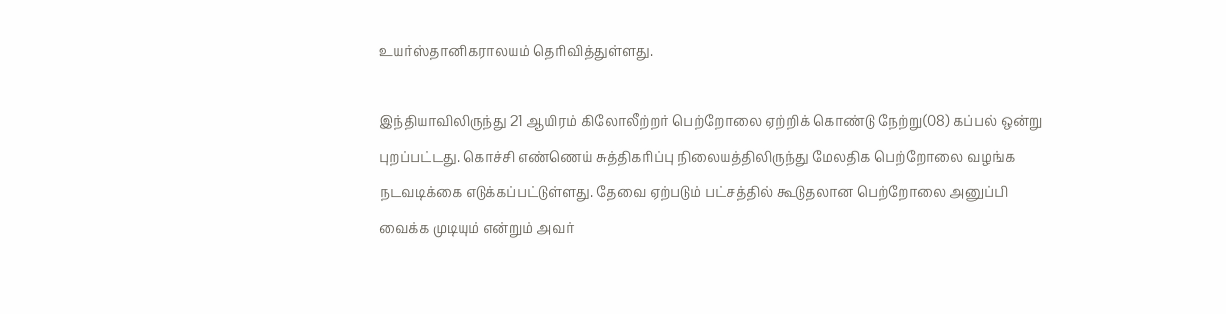உயர்ஸ்தானிகராலயம் தெரிவித்துள்ளது.

இந்தியாவிலிருந்து 21 ஆயிரம் கிலோலீற்றர் பெற்றோலை ஏற்றிக் கொண்டு நேற்று(08) கப்பல் ஒன்று புறப்பட்டது. கொச்சி எண்ணெய் சுத்திகரிப்பு நிலையத்திலிருந்து மேலதிக பெற்றோலை வழங்க நடவடிக்கை எடுக்கப்பட்டுள்ளது. தேவை ஏற்படும் பட்சத்தில் கூடுதலான பெற்றோலை அனுப்பி வைக்க முடியும் என்றும் அவர்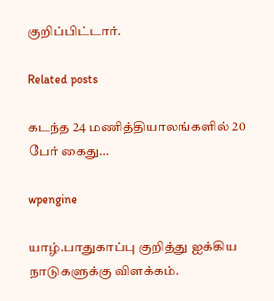குறிப்பிட்டார்.

Related posts

கடந்த 24 மணித்தியாலங்களில் 20 பேர் கைது…

wpengine

யாழ்.பாதுகாப்பு குறித்து ஐக்கிய நாடுகளுக்கு விளக்கம்.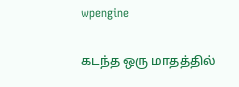wpengine

கடந்த ஒரு மாதத்தில்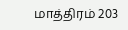மாத்திரம் 203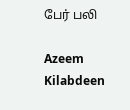பேர் பலி

Azeem Kilabdeen